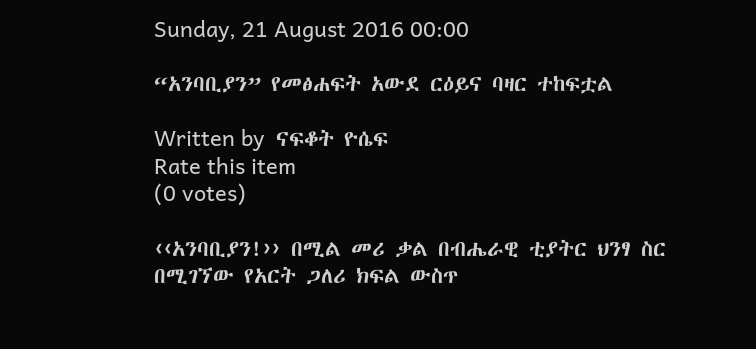Sunday, 21 August 2016 00:00

“አንባቢያን” የመፅሐፍት አውደ ርዕይና ባዛር ተከፍቷል

Written by  ናፍቆት ዮሴፍ
Rate this item
(0 votes)

‹‹አንባቢያን!›› በሚል መሪ ቃል በብሔራዊ ቲያትር ህንፃ ስር በሚገኘው የአርት ጋለሪ ክፍል ውስጥ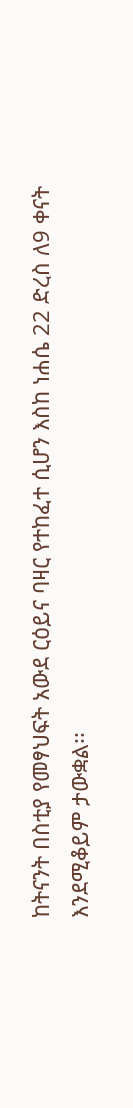ከትናንት በስቲያ የመፃህፍት አውደ ርዕይና ባዛር የተከፈተ ሲሆን እስከ ነሐሴ 22 ድረስ ለ9 ቀናት እንደሚቆይም ታውቋል፡፡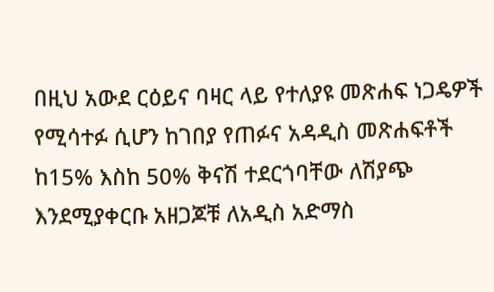በዚህ አውደ ርዕይና ባዛር ላይ የተለያዩ መጽሐፍ ነጋዴዎች የሚሳተፉ ሲሆን ከገበያ የጠፉና አዳዲስ መጽሐፍቶች ከ15% እስከ 50% ቅናሽ ተደርጎባቸው ለሽያጭ እንደሚያቀርቡ አዘጋጆቹ ለአዲስ አድማስ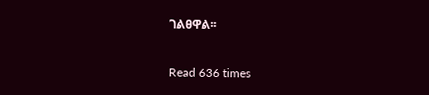ገልፀዋል፡፡

Read 636 times